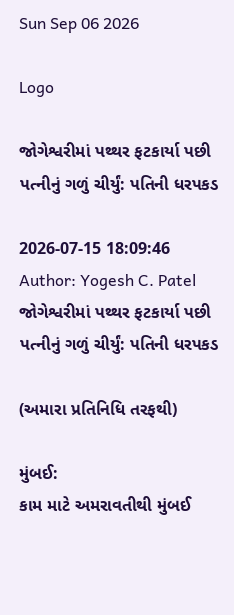Sun Sep 06 2026

Logo

જોગેશ્વરીમાં પથ્થર ફટકાર્યા પછી પત્નીનું ગળું ચીર્યું: પતિની ધરપકડ

2026-07-15 18:09:46
Author: Yogesh C. Patel
જોગેશ્વરીમાં પથ્થર ફટકાર્યા પછી પત્નીનું ગળું ચીર્યું: પતિની ધરપકડ

(અમારા પ્રતિનિધિ તરફથી)

મુંબઈ:
કામ માટે અમરાવતીથી મુંબઈ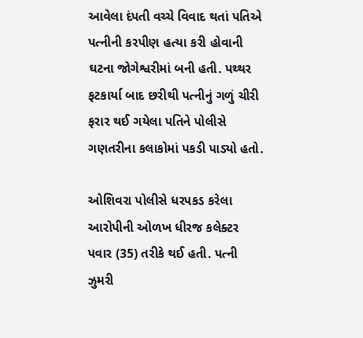આવેલા દંપતી વચ્ચે વિવાદ થતાં પતિએ પત્નીની કરપીણ હત્યા કરી હોવાની ઘટના જોગેશ્વરીમાં બની હતી. પથ્થર ફટકાર્યા બાદ છરીથી પત્નીનું ગળું ચીરી ફરાર થઈ ગયેલા પતિને પોલીસે ગણતરીના કલાકોમાં પકડી પાડ્યો હતો.

ઓશિવરા પોલીસે ધરપકડ કરેલા આરોપીની ઓળખ ધીરજ કલેક્ટર પવાર (35) તરીકે થઈ હતી. પત્ની ઝુમરી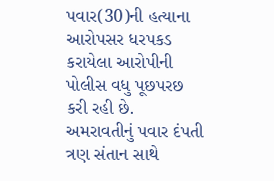પવાર(30)ની હત્યાના આરોપસર ધરપકડ કરાયેલા આરોપીની પોલીસ વધુ પૂછપરછ કરી રહી છે.
અમરાવતીનું પવાર દંપતી ત્રણ સંતાન સાથે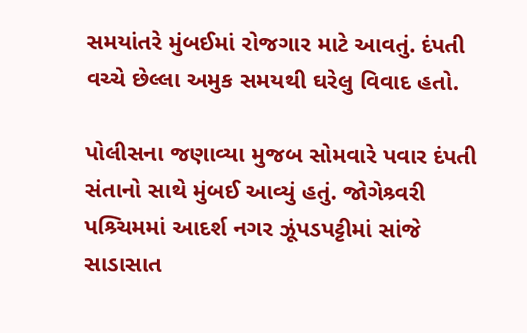સમયાંતરે મુંબઈમાં રોજગાર માટે આવતું. દંપતી વચ્ચે છેલ્લા અમુક સમયથી ઘરેલુ વિવાદ હતો.

પોલીસના જણાવ્યા મુજબ સોમવારે પવાર દંપતી સંતાનો સાથે મુંબઈ આવ્યું હતું. જોગેશ્ર્વરી પશ્ર્ચિમમાં આદર્શ નગર ઝૂંપડપટ્ટીમાં સાંજે સાડાસાત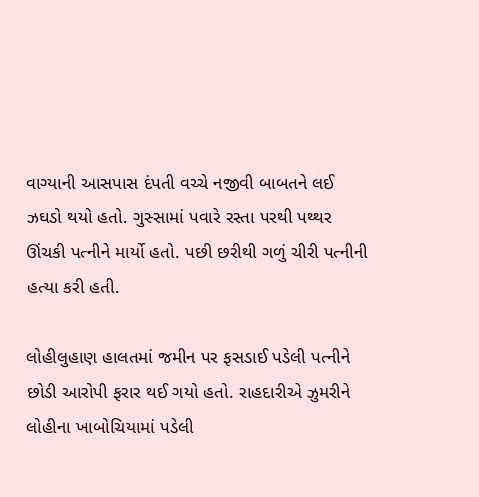વાગ્યાની આસપાસ દંપતી વચ્ચે નજીવી બાબતને લઈ ઝઘડો થયો હતો. ગુસ્સામાં પવારે રસ્તા પરથી પથ્થર ઊંચકી પત્નીને માર્યો હતો. પછી છરીથી ગળું ચીરી પત્નીની હત્યા કરી હતી.

લોહીલુહાણ હાલતમાં જમીન પર ફસડાઈ પડેલી પત્નીને છોડી આરોપી ફરાર થઈ ગયો હતો. રાહદારીએ ઝુમરીને લોહીના ખાબોચિયામાં પડેલી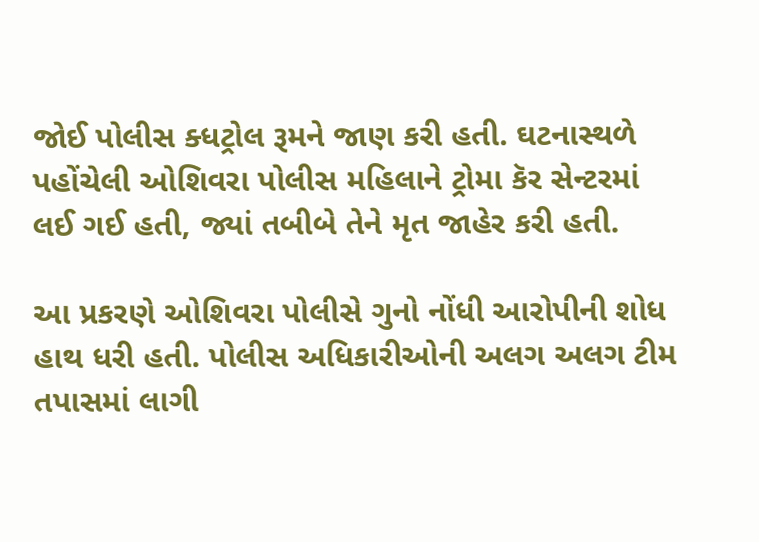જોઈ પોલીસ ક્ધટ્રોલ રૂમને જાણ કરી હતી. ઘટનાસ્થળે પહોંચેલી ઓશિવરા પોલીસ મહિલાને ટ્રોમા કૅર સેન્ટરમાં લઈ ગઈ હતી, જ્યાં તબીબે તેને મૃત જાહેર કરી હતી.

આ પ્રકરણે ઓશિવરા પોલીસે ગુનો નોંધી આરોપીની શોધ હાથ ધરી હતી. પોલીસ અધિકારીઓની અલગ અલગ ટીમ તપાસમાં લાગી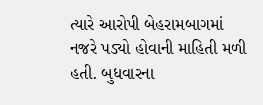ત્યારે આરોપી બેહરામબાગમાં નજરે પડ્યો હોવાની માહિતી મળી હતી. બુધવારના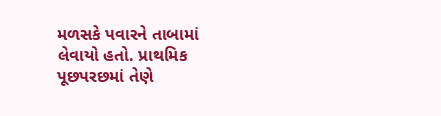મળસકે પવારને તાબામાં લેવાયો હતો. પ્રાથમિક પૂછપરછમાં તેણે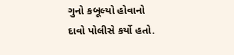ગુનો કબૂલ્યો હોવાનો દાવો પોલીસે કર્યો હતો.